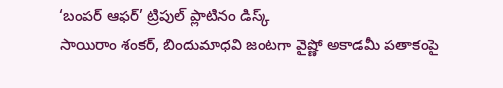‘బంపర్ ఆఫర్’ ట్రిపుల్ ప్లాటినం డిస్క్
సాయిరాం శంకర్, బిందుమాధవి జంటగా వైష్ణో అకాడమీ పతాకంపై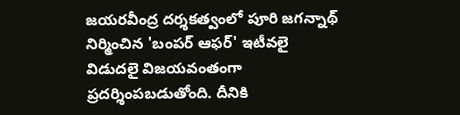జయరవీంద్ర దర్శకత్వంలో పూరి జగన్నాథ్ నిర్మించిన 'బంపర్ ఆఫర్' ఇటీవలై విడుదలై విజయవంతంగా ప్రదర్శింపబడుతోంది. దీనికి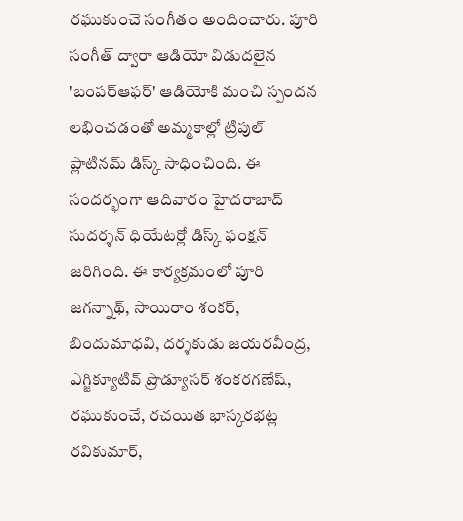రఘుకుంచె సంగీతం అందించారు. పూరి సంగీత్ ద్వారా ఆడియో విడుదలైన 'బంపర్ఆఫర్' ఆడియోకి మంచి స్పందన లభించడంతో అమ్మకాల్లో ట్రిపుల్ ప్లాటినమ్ డిస్క్ సాధించింది. ఈ సందర్భంగా ఆదివారం హైదరాబాద్ సుదర్శన్ ధియేటర్లో డిస్క్ ఫంక్షన్ జరిగింది. ఈ కార్యక్రమంలో పూరి జగన్నాథ్, సాయిరాం శంకర్, బిందుమాధవి, దర్శకుడు జయరవీంద్ర, ఎగ్జిక్యూటివ్ ప్రొడ్యూసర్ శంకరగణేష్, రఘుకుంచే, రచయిత భాస్కరభట్ల రవికుమార్,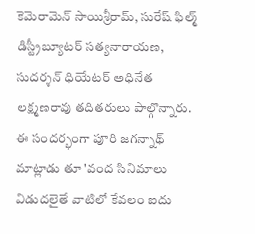కెమెరామెన్ సాయిశ్రీరామ్, సురేష్ ఫిల్మ్ డిస్ట్రీబ్యూటర్ సత్యనారాయణ, సుదర్శన్ ధియేటర్ అధినేత లక్ష్మణరావు తదితరులు పాల్గొన్నారు.
ఈ సందర్భంగా పూరి జగన్నాథ్ మాట్లాడు తూ 'వంద సినిమాలు విడుదలైతే వాటిలో కేవలం ఐదు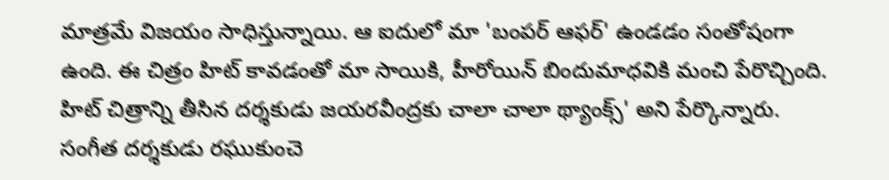మాత్రమే విజయం సాధిస్తున్నాయి. ఆ ఐదులో మా 'బంపర్ ఆఫర్' ఉండడం సంతోషంగా ఉంది. ఈ చిత్రం హిట్ కావడంతో మా సాయికి, హీరోయిన్ బిందుమాధవికి మంచి పేరొచ్చింది. హిట్ చిత్రాన్ని తీసిన దర్శకుడు జయరవీంద్రకు చాలా చాలా థ్యాంక్స్' అని పేర్కొన్నారు. సంగీత దర్శకుడు రఘుకుంచె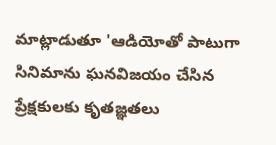మాట్లాడుతూ 'ఆడియోతో పాటుగా సినిమాను ఘనవిజయం చేసిన ప్రేక్షకులకు కృతజ్ఞతలు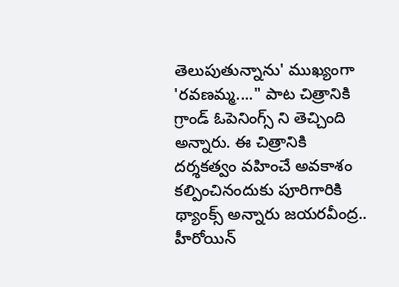తెలుపుతున్నాను' ముఖ్యంగా 'రవణమ్మ...." పాట చిత్రానికి గ్రాండ్ ఓపెనింగ్స్ ని తెచ్చింది అన్నారు. ఈ చిత్రానికి దర్శకత్వం వహించే అవకాశం కల్పించినందుకు పూరిగారికి థ్యాంక్స్ అన్నారు జయరవీంద్ర.. హీరోయిన్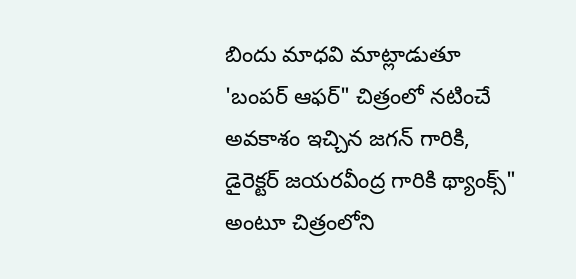బిందు మాధవి మాట్లాడుతూ 'బంపర్ ఆఫర్" చిత్రంలో నటించే అవకాశం ఇచ్చిన జగన్ గారికి, డైరెక్టర్ జయరవీంద్ర గారికి థ్యాంక్స్" అంటూ చిత్రంలోని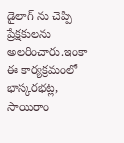డైలాగ్ ను చెప్పి ప్రేక్షకులను అలరించారు.ఇంకా ఈ కార్యక్రమంలో భాస్కరభట్ల, సాయిరాం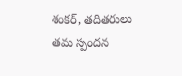శంకర్, తదితరులు తమ స్పందన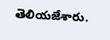తెలియజేశారు.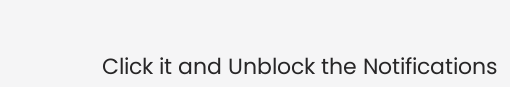Click it and Unblock the Notifications